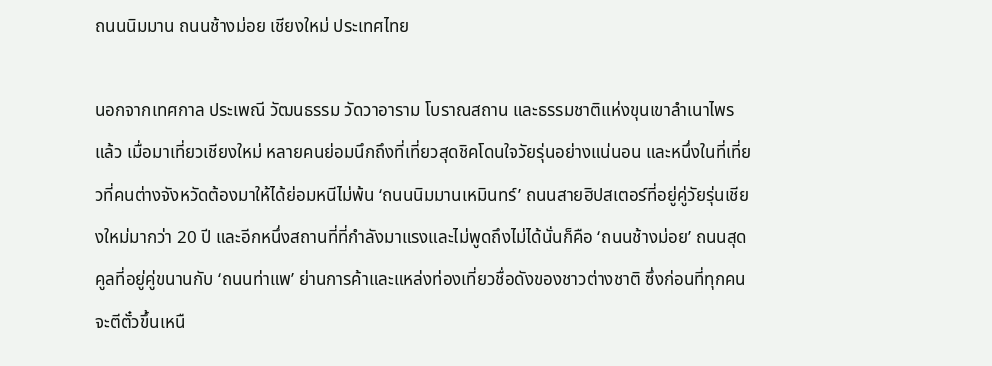ถนนนิมมาน ถนนช้างม่อย เชียงใหม่ ประเทศไทย

นอกจากเทศกาล ประเพณี วัฒนธรรม วัดวาอาราม โบราณสถาน และธรรมชาติแห่งขุนเขาลำเนาไพรแล้ว เมื่อมาเที่ยวเชียงใหม่ หลายคนย่อมนึกถึงที่เที่ยวสุดชิคโดนใจวัยรุ่นอย่างแน่นอน และหนึ่งในที่เที่ยวที่คนต่างจังหวัดต้องมาให้ได้ย่อมหนีไม่พ้น ‘ถนนนิมมานเหมินทร์’ ถนนสายฮิปสเตอร์ที่อยู่คู่วัยรุ่นเชียงใหม่มากว่า 20 ปี และอีกหนึ่งสถานที่ที่กำลังมาแรงและไม่พูดถึงไม่ได้นั่นก็คือ ‘ถนนช้างม่อย’ ถนนสุดคูลที่อยู่คู่ขนานกับ ‘ถนนท่าแพ’ ย่านการค้าและแหล่งท่องเที่ยวชื่อดังของชาวต่างชาติ ซึ่งก่อนที่ทุกคนจะตีตั๋วขึ้นเหนื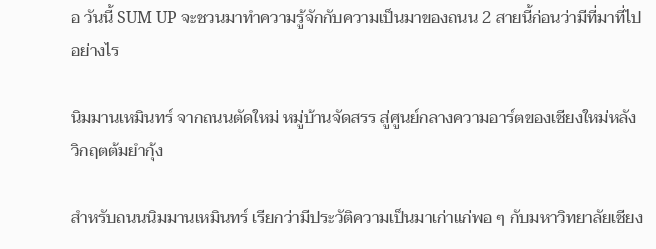อ วันนี้ SUM UP จะชวนมาทำความรู้จักกับความเป็นมาของถนน 2 สายนี้ก่อนว่ามีที่มาที่ไปอย่างไร

นิมมานเหมินทร์ จากถนนตัดใหม่ หมู่บ้านจัดสรร สู่ศูนย์กลางความอาร์ตของเชียงใหม่หลังวิกฤตต้มยำกุ้ง

สำหรับถนนนิมมานเหมินทร์ เรียกว่ามีประวัติความเป็นมาเก่าแก่พอ ๆ กับมหาวิทยาลัยเชียง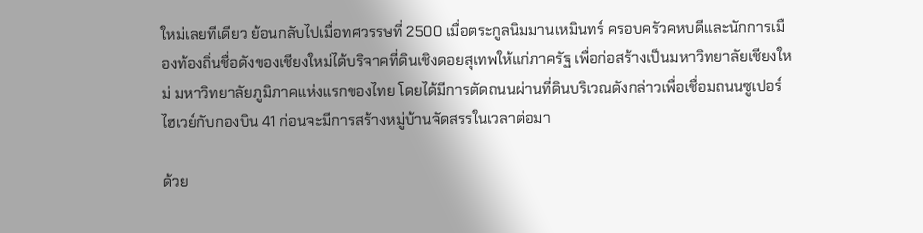ใหม่เลยทีเดียว ย้อนกลับไปเมื่อทศวรรษที่ 2500 เมื่อตระกูลนิมมานเหมินทร์ ครอบครัวคหบดีและนักการเมืองท้องถิ่นชื่อดังของเชียงใหม่ได้บริจาคที่ดินเชิงดอยสุเทพให้แก่ภาครัฐ เพื่อก่อสร้างเป็นมหาวิทยาลัยเชียงใหม่ มหาวิทยาลัยภูมิภาคแห่งแรกของไทย โดยได้มีการตัดถนนผ่านที่ดินบริเวณดังกล่าวเพื่อเชื่อมถนนซูเปอร์ไฮเวย์กับกองบิน 41 ก่อนจะมีการสร้างหมู่บ้านจัดสรรในเวลาต่อมา

ด้วย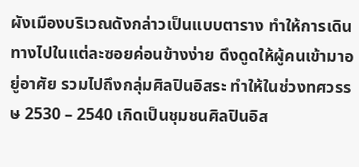ผังเมืองบริเวณดังกล่าวเป็นแบบตาราง ทำให้การเดินทางไปในแต่ละซอยค่อนข้างง่าย ดึงดูดให้ผู้คนเข้ามาอยู่อาศัย รวมไปถึงกลุ่มศิลปินอิสระ ทำให้ในช่วงทศวรรษ 2530 – 2540 เกิดเป็นชุมชนศิลปินอิส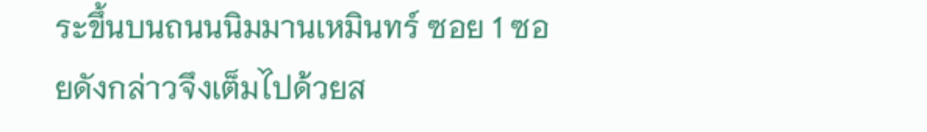ระขึ้นบนถนนนิมมานเหมินทร์ ซอย 1 ซอยดังกล่าวจึงเต็มไปด้วยส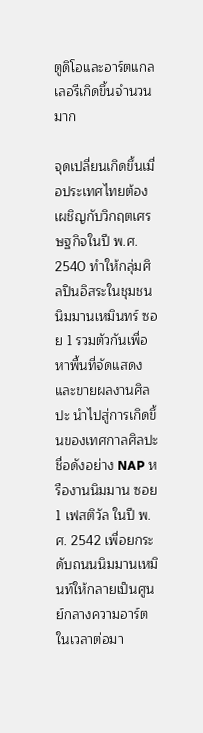ตูดิโอและอาร์ตแกลเลอรีเกิดขึ้นจำนวนมาก

จุดเปลี่ยนเกิดขึ้นเมื่อประเทศไทยต้องเผชิญกับวิกฤตเศรษฐกิจในปี พ.ศ. 2540 ทำให้กลุ่มศิลปินอิสระในชุมชนนิมมานเหมินทร์ ซอย 1 รวมตัวกันเพื่อหาพื้นที่จัดแสดงและขายผลงานศิลปะ นำไปสู่การเกิดขึ้นของเทศกาลศิลปะชื่อดังอย่าง NAP หรืองานนิมมาน ซอย 1 เฟสติวัล ในปี พ.ศ. 2542 เพื่อยกระดับถนนนิมมานเหมินท์ให้กลายเป็นศูนย์กลางความอาร์ตในเวลาต่อมา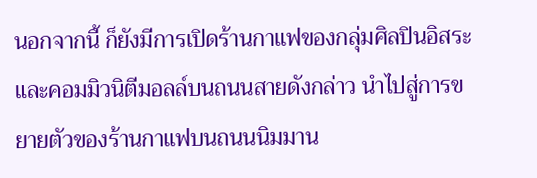นอกจากนี้ ก็ยังมีการเปิดร้านกาแฟของกลุ่มศิลปินอิสระและคอมมิวนิตีมอลล์บนถนนสายดังกล่าว นำไปสู่การขยายตัวของร้านกาแฟบนถนนนิมมาน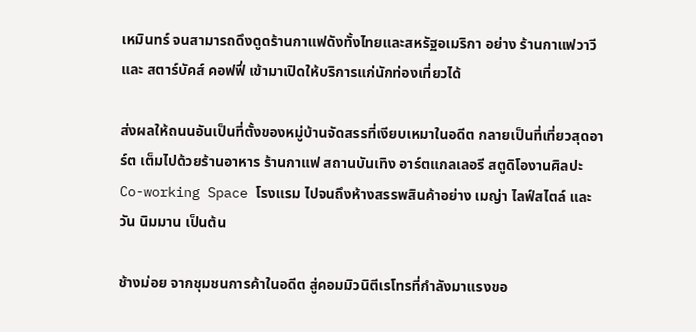เหมินทร์ จนสามารถดึงดูดร้านกาแฟดังทั้งไทยและสหรัฐอเมริกา อย่าง ร้านกาแฟวาวี และ สตาร์บัคส์ คอฟฟี่ เข้ามาเปิดให้บริการแก่นักท่องเที่ยวได้

ส่งผลให้ถนนอันเป็นที่ตั้งของหมู่บ้านจัดสรรที่เงียบเหมาในอดีต กลายเป็นที่เที่ยวสุดอาร์ต เต็มไปด้วยร้านอาหาร ร้านกาแฟ สถานบันเทิง อาร์ตแกลเลอรี สตูดิโองานศิลปะ Co-working Space โรงแรม ไปจนถึงห้างสรรพสินค้าอย่าง เมญ่า ไลฟ์สไตล์ และ วัน นิมมาน เป็นต้น

ช้างม่อย จากชุมชนการค้าในอดีต สู่คอมมิวนิตีเรโทรที่กำลังมาแรงขอ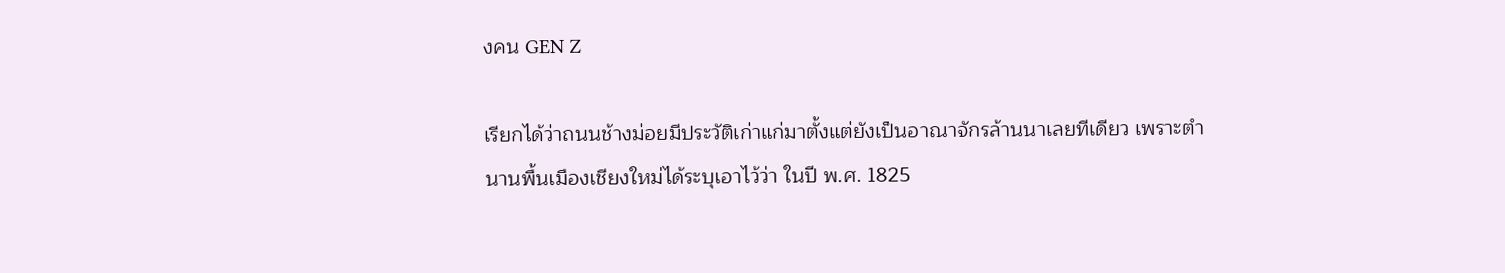งคน GEN Z

เรียกได้ว่าถนนช้างม่อยมีประวัติเก่าแก่มาตั้งแต่ยังเป็นอาณาจักรล้านนาเลยทีเดียว เพราะตำนานพื้นเมืองเชียงใหม่ได้ระบุเอาไว้ว่า ในปี พ.ศ. 1825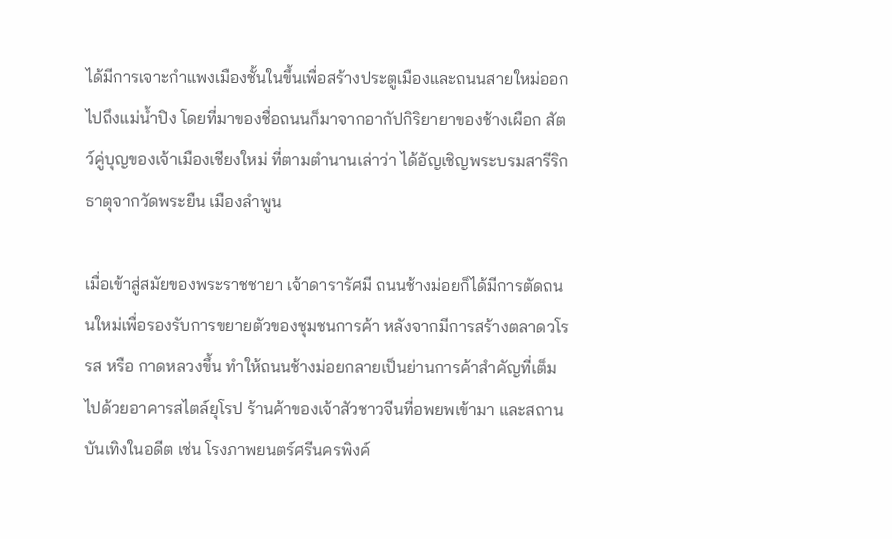ได้มีการเจาะกำแพงเมืองชั้นในขึ้นเพื่อสร้างประตูเมืองและถนนสายใหม่ออกไปถึงแม่น้ำปิง โดยที่มาของชื่อถนนก็มาจากอากัปกิริยายาของช้างเผือก สัตว์คู่บุญของเจ้าเมืองเชียงใหม่ ที่ตามตำนานเล่าว่า ได้อัญเชิญพระบรมสารีริกธาตุจากวัดพระยืน เมืองลำพูน

เมื่อเข้าสู่สมัยของพระราชชายา เจ้าดารารัศมี ถนนช้างม่อยก็ได้มีการตัดถนนใหม่เพื่อรองรับการขยายตัวของชุมชนการค้า หลังจากมีการสร้างตลาดวโรรส หรือ กาดหลวงขึ้น ทำให้ถนนช้างม่อยกลายเป็นย่านการค้าสำคัญที่เต็มไปด้วยอาคารสไตล์ยุโรป ร้านค้าของเจ้าสัวชาวจีนที่อพยพเข้ามา และสถานบันเทิงในอดีต เช่น โรงภาพยนตร์ศรีนครพิงค์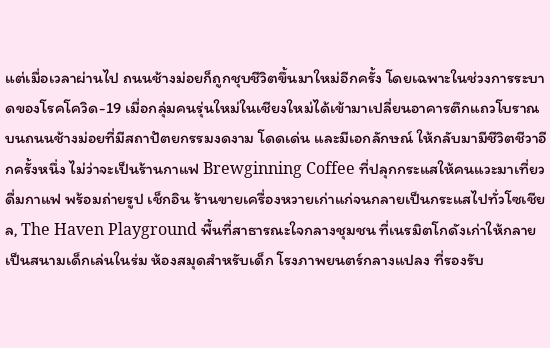แต่เมื่อเวลาผ่านไป ถนนช้างม่อยก็ถูกชุบชีวิตขึ้นมาใหม่อีกครั้ง โดยเฉพาะในช่วงการระบาดของโรคโควิด-19 เมื่อกลุ่มคนรุ่นใหม่ในเชียงใหม่ได้เข้ามาเปลี่ยนอาคารตึกแถวโบราณบนถนนช้างม่อยที่มีสถาปัตยกรรมงดงาม โดดเด่น และมีเอกลักษณ์ ให้กลับมามีชีวิตชีวาอีกครั้งหนึ่ง ไม่ว่าจะเป็นร้านกาแฟ Brewginning Coffee ที่ปลุกกระแสให้คนแวะมาเที่ยว ดื่มกาแฟ พร้อมถ่ายรูป เช็กอิน ร้านขายเครื่องหวายเก่าแก่จนกลายเป็นกระแสไปทั่วโซเชียล, The Haven Playground พื้นที่สาธารณะใจกลางชุมชน ที่เนรมิตโกดังเก่าให้กลายเป็นสนามเด็กเล่นในร่ม ห้องสมุดสำหรับเด็ก โรงภาพยนตร์กลางแปลง ที่รองรับ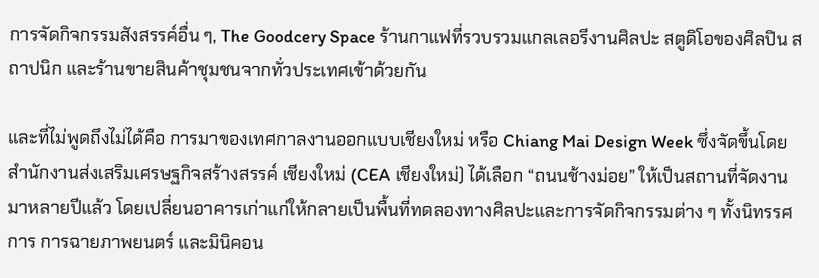การจัดกิจกรรมสังสรรค์อื่น ๆ, The Goodcery Space ร้านกาแฟที่รวบรวมแกลเลอรีงานศิลปะ สตูดิโอของศิลปิน สถาปนิก และร้านขายสินค้าชุมชนจากทั่วประเทศเข้าด้วยกัน

และที่ไม่พูดถึงไม่ได้คือ การมาของเทศกาลงานออกแบบเชียงใหม่ หรือ Chiang Mai Design Week ซึ่งจัดขึ้นโดยสำนักงานส่งเสริมเศรษฐกิจสร้างสรรค์ เชียงใหม่ (CEA เชียงใหม่) ได้เลือก “ถนนช้างม่อย” ให้เป็นสถานที่จัดงานมาหลายปีแล้ว โดยเปลี่ยนอาคารเก่าแก่ให้กลายเป็นพื้นที่ทดลองทางศิลปะและการจัดกิจกรรมต่าง ๆ ทั้งนิทรรศการ การฉายภาพยนตร์ และมินิคอน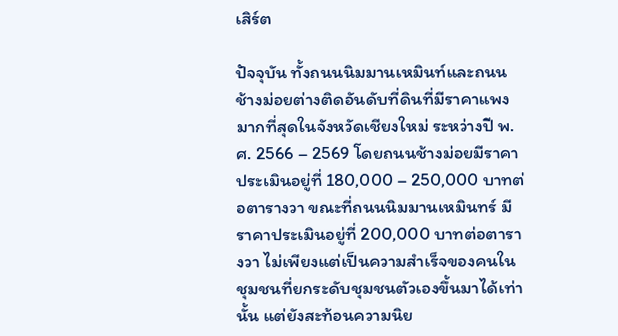เสิร์ต

ปัจจุบัน ทั้งถนนนิมมานเหมินท์และถนนช้างม่อยต่างติดอันดับที่ดินที่มีราคาแพงมากที่สุดในจังหวัดเชียงใหม่ ระหว่างปี พ.ศ. 2566 – 2569 โดยถนนช้างม่อยมีราคาประเมินอยู่ที่ 180,000 – 250,000 บาทต่อตารางวา ขณะที่ถนนนิมมานเหมินทร์ มีราคาประเมินอยู่ที่ 200,000 บาทต่อตารางวา ไม่เพียงแต่เป็นความสำเร็จของคนในชุมชนที่ยกระดับชุมชนตัวเองขึ้นมาได้เท่านั้น แต่ยังสะท้อนความนิย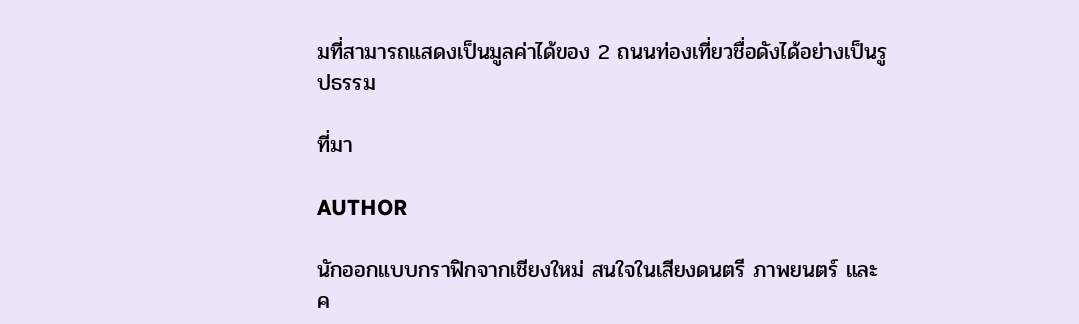มที่สามารถแสดงเป็นมูลค่าได้ของ 2 ถนนท่องเที่ยวชื่อดังได้อย่างเป็นรูปธรรม

ที่มา

AUTHOR

นักออกแบบกราฟิกจากเชียงใหม่ สนใจในเสียงดนตรี ภาพยนตร์ และค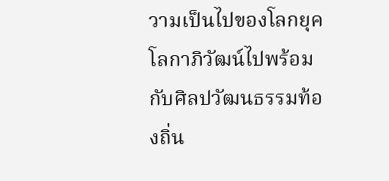วามเป็นไปของโลกยุคโลกาภิวัฒน์ไปพร้อมกับศิลปวัฒนธรรมท้องถิ่น